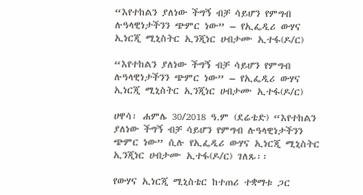“እየተከልን ያለነው ችግኝ ብቻ ሳይሆን የምግብ ሉዓላዊነታችንን ጭምር ነው” – የኢፌዲሪ ውሃና ኢነርጂ ሚኒስትር ኢንጂነር ሀብታሙ ኢተፋ(ዶ/ር)

“እየተከልን ያለነው ችግኝ ብቻ ሳይሆን የምግብ ሉዓላዊነታችንን ጭምር ነው” – የኢፌዲሪ ውሃና ኢነርጂ ሚኒስትር ኢንጂነር ሀብታሙ ኢተፋ(ዶ/ር)

ሀዋሳ፡ ሐምሌ 30/2018 ዓ.ም (ደሬቴድ) “እየተከልን ያለነው ችግኝ ብቻ ሳይሆን የምግብ ሉዓላዊነታችንን ጭምር ነው” ሲሉ የኢፌዲሪ ውሃና ኢነርጂ ሚኒስትር ኢንጂነር ሀብታሙ ኢተፋ(ዶ/ር) ገለጹ፡፡

የውሃና ኢነርጂ ሚኒስቴር ከተጠሪ ተቋማቱ ጋር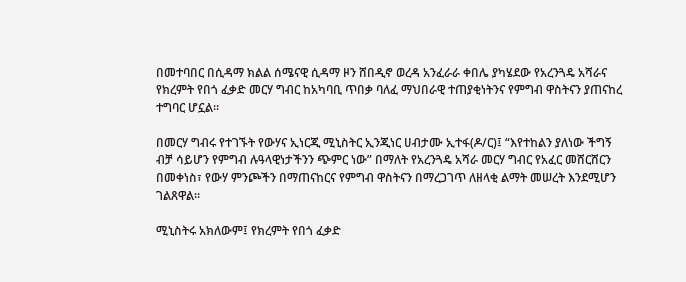በመተባበር በሲዳማ ክልል ሰሜናዊ ሲዳማ ዞን ሸበዲኖ ወረዳ አንፈራራ ቀበሌ ያካሄደው የአረንጓዴ አሻራና የክረምት የበጎ ፈቃድ መርሃ ግብር ከአካባቢ ጥበቃ ባለፈ ማህበራዊ ተጠያቂነትንና የምግብ ዋስትናን ያጠናከረ ተግባር ሆኗል።

በመርሃ ግብሩ የተገኙት የውሃና ኢነርጂ ሚኒስትር ኢንጂነር ሀብታሙ ኢተፋ(ዶ/ር)፤ “እየተከልን ያለነው ችግኝ ብቻ ሳይሆን የምግብ ሉዓላዊነታችንን ጭምር ነው” በማለት የአረንጓዴ አሻራ መርሃ ግብር የአፈር መሸርሸርን በመቀነስ፣ የውሃ ምንጮችን በማጠናከርና የምግብ ዋስትናን በማረጋገጥ ለዘላቂ ልማት መሠረት እንደሚሆን ገልጸዋል።

ሚኒስትሩ አክለውም፤ የክረምት የበጎ ፈቃድ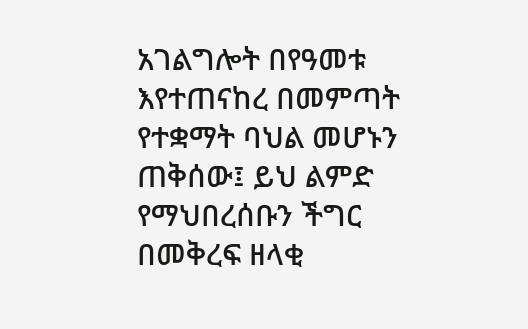አገልግሎት በየዓመቱ እየተጠናከረ በመምጣት የተቋማት ባህል መሆኑን ጠቅሰው፤ ይህ ልምድ የማህበረሰቡን ችግር በመቅረፍ ዘላቂ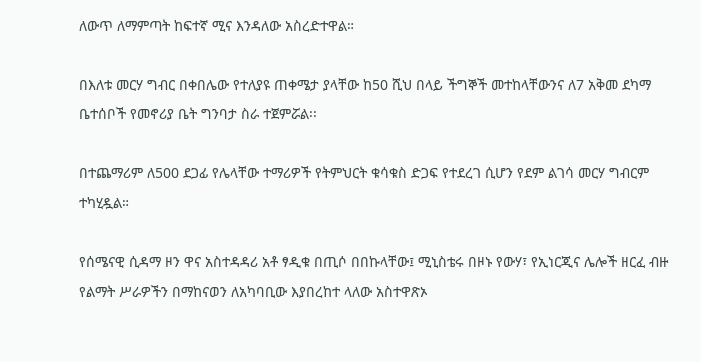ለውጥ ለማምጣት ከፍተኛ ሚና እንዳለው አስረድተዋል።

በእለቱ መርሃ ግብር በቀበሌው የተለያዩ ጠቀሜታ ያላቸው ከ50 ሺህ በላይ ችግኞች መተከላቸውንና ለ7 አቅመ ደካማ ቤተሰቦች የመኖሪያ ቤት ግንባታ ስራ ተጀምሯል፡፡

በተጨማሪም ለ500 ደጋፊ የሌላቸው ተማሪዎች የትምህርት ቁሳቁስ ድጋፍ የተደረገ ሲሆን የደም ልገሳ መርሃ ግብርም ተካሂዷል።

የሰሜናዊ ሲዳማ ዞን ዋና አስተዳዳሪ አቶ ፃዲቁ በጢሶ በበኩላቸው፤ ሚኒስቴሩ በዞኑ የውሃ፣ የኢነርጂና ሌሎች ዘርፈ ብዙ የልማት ሥራዎችን በማከናወን ለአካባቢው እያበረከተ ላለው አስተዋጽኦ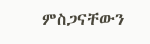ምስጋናቸውን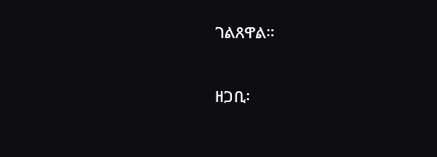ገልጸዋል።

ዘጋቢ፡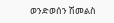ወንድወሰን ሽመልስ